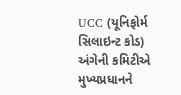UCC (યૂનિફોર્મ સિલાઇન્ટ કોડ) અંગેની કમિટીએ મુખ્યપ્રધાનને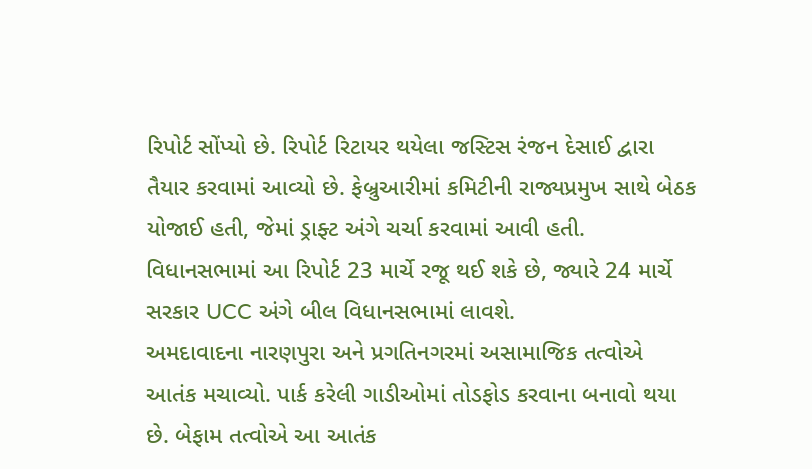રિપોર્ટ સોંપ્યો છે. રિપોર્ટ રિટાયર થયેલા જસ્ટિસ રંજન દેસાઈ દ્વારા તૈયાર કરવામાં આવ્યો છે. ફેબ્રુઆરીમાં કમિટીની રાજ્યપ્રમુખ સાથે બેઠક યોજાઈ હતી, જેમાં ડ્રાફ્ટ અંગે ચર્ચા કરવામાં આવી હતી. વિધાનસભામાં આ રિપોર્ટ 23 માર્ચે રજૂ થઈ શકે છે, જ્યારે 24 માર્ચે સરકાર UCC અંગે બીલ વિધાનસભામાં લાવશે.
અમદાવાદના નારણપુરા અને પ્રગતિનગરમાં અસામાજિક તત્વોએ આતંક મચાવ્યો. પાર્ક કરેલી ગાડીઓમાં તોડફોડ કરવાના બનાવો થયા છે. બેફામ તત્વોએ આ આતંક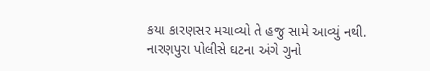કયા કારણસર મચાવ્યો તે હજુ સામે આવ્યું નથી. નારણપુરા પોલીસે ઘટના અંગે ગુનો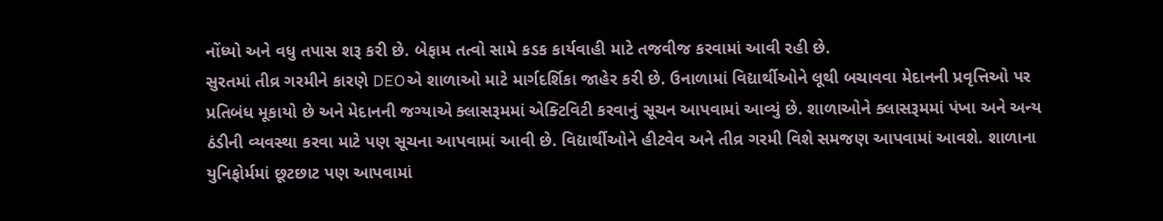નોંધ્યો અને વધુ તપાસ શરૂ કરી છે. બેફામ તત્વો સામે કડક કાર્યવાહી માટે તજવીજ કરવામાં આવી રહી છે.
સુરતમાં તીવ્ર ગરમીને કારણે DEOએ શાળાઓ માટે માર્ગદર્શિકા જાહેર કરી છે. ઉનાળામાં વિદ્યાર્થીઓને લૂથી બચાવવા મેદાનની પ્રવૃત્તિઓ પર પ્રતિબંધ મૂકાયો છે અને મેદાનની જગ્યાએ ક્લાસરૂમમાં એક્ટિવિટી કરવાનું સૂચન આપવામાં આવ્યું છે. શાળાઓને ક્લાસરૂમમાં પંખા અને અન્ય ઠંડીની વ્યવસ્થા કરવા માટે પણ સૂચના આપવામાં આવી છે. વિદ્યાર્થીઓને હીટવેવ અને તીવ્ર ગરમી વિશે સમજણ આપવામાં આવશે. શાળાના યુનિફોર્મમાં છૂટછાટ પણ આપવામાં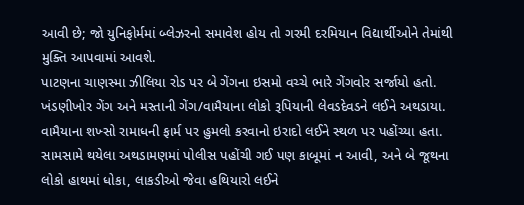આવી છે; જો યુનિફોર્મમાં બ્લેઝરનો સમાવેશ હોય તો ગરમી દરમિયાન વિદ્યાર્થીઓને તેમાંથી મુક્તિ આપવામાં આવશે.
પાટણના ચાણસ્મા ઝીલિયા રોડ પર બે ગેંગના ઇસમો વચ્ચે ભારે ગેંગવોર સર્જાયો હતો. ખંડણીખોર ગેંગ અને મસ્તાની ગેંગ/વામૈયાના લોકો રૂપિયાની લેવડદેવડને લઈને અથડાયા. વામૈયાના શખ્સો રામાધની ફાર્મ પર હુમલો કરવાનો ઇરાદો લઈને સ્થળ પર પહોંચ્યા હતા. સામસામે થયેલા અથડામણમાં પોલીસ પહોંચી ગઈ પણ કાબૂમાં ન આવી, અને બે જૂથના લોકો હાથમાં ધોકા, લાકડીઓ જેવા હથિયારો લઈને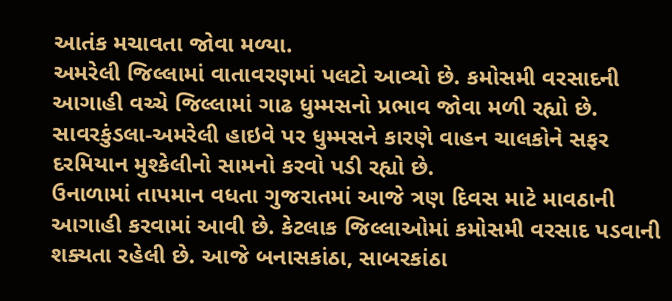આતંક મચાવતા જોવા મળ્યા.
અમરેલી જિલ્લામાં વાતાવરણમાં પલટો આવ્યો છે. કમોસમી વરસાદની આગાહી વચ્ચે જિલ્લામાં ગાઢ ધુમ્મસનો પ્રભાવ જોવા મળી રહ્યો છે. સાવરકુંડલા-અમરેલી હાઇવે પર ધુમ્મસને કારણે વાહન ચાલકોને સફર દરમિયાન મુશ્કેલીનો સામનો કરવો પડી રહ્યો છે.
ઉનાળામાં તાપમાન વધતા ગુજરાતમાં આજે ત્રણ દિવસ માટે માવઠાની આગાહી કરવામાં આવી છે. કેટલાક જિલ્લાઓમાં કમોસમી વરસાદ પડવાની શક્યતા રહેલી છે. આજે બનાસકાંઠા, સાબરકાંઠા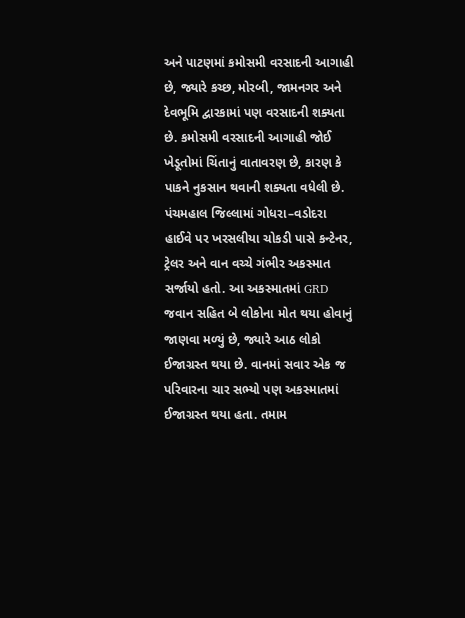અને પાટણમાં કમોસમી વરસાદની આગાહી છે, જ્યારે કચ્છ, મોરબી, જામનગર અને દેવભૂમિ દ્વારકામાં પણ વરસાદની શક્યતા છે. કમોસમી વરસાદની આગાહી જોઈ ખેડૂતોમાં ચિંતાનું વાતાવરણ છે, કારણ કે પાકને નુકસાન થવાની શક્યતા વધેલી છે.
પંચમહાલ જિલ્લામાં ગોધરા–વડોદરા હાઈવે પર ખરસલીયા ચોકડી પાસે કન્ટેનર, ટ્રેલર અને વાન વચ્ચે ગંભીર અકસ્માત સર્જાયો હતો. આ અકસ્માતમાં GRD જવાન સહિત બે લોકોના મોત થયા હોવાનું જાણવા મળ્યું છે, જ્યારે આઠ લોકો ઈજાગ્રસ્ત થયા છે. વાનમાં સવાર એક જ પરિવારના ચાર સભ્યો પણ અકસ્માતમાં ઈજાગ્રસ્ત થયા હતા. તમામ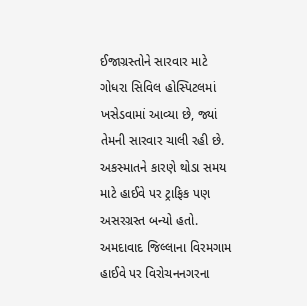ઈજાગ્રસ્તોને સારવાર માટે ગોધરા સિવિલ હોસ્પિટલમાં ખસેડવામાં આવ્યા છે, જ્યાં તેમની સારવાર ચાલી રહી છે. અકસ્માતને કારણે થોડા સમય માટે હાઈવે પર ટ્રાફિક પણ અસરગ્રસ્ત બન્યો હતો.
અમદાવાદ જિલ્લાના વિરમગામ હાઈવે પર વિરોચનનગરના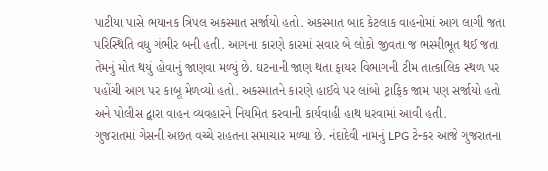પાટીયા પાસે ભયાનક ત્રિપલ અકસ્માત સર્જાયો હતો. અકસ્માત બાદ કેટલાક વાહનોમાં આગ લાગી જતા પરિસ્થિતિ વધુ ગંભીર બની હતી. આગના કારણે કારમાં સવાર બે લોકો જીવતા જ ભસ્મીભૂત થઈ જતા તેમનું મોત થયું હોવાનું જાણવા મળ્યું છે. ઘટનાની જાણ થતા ફાયર વિભાગની ટીમ તાત્કાલિક સ્થળ પર પહોંચી આગ પર કાબૂ મેળવ્યો હતો. અકસ્માતને કારણે હાઈવે પર લાંબો ટ્રાફિક જામ પણ સર્જાયો હતો અને પોલીસ દ્વારા વાહન વ્યવહારને નિયમિત કરવાની કાર્યવાહી હાથ ધરવામાં આવી હતી.
ગુજરાતમાં ગેસની અછત વચ્ચે રાહતના સમાચાર મળ્યા છે. નંદાદેવી નામનું LPG ટેન્કર આજે ગુજરાતના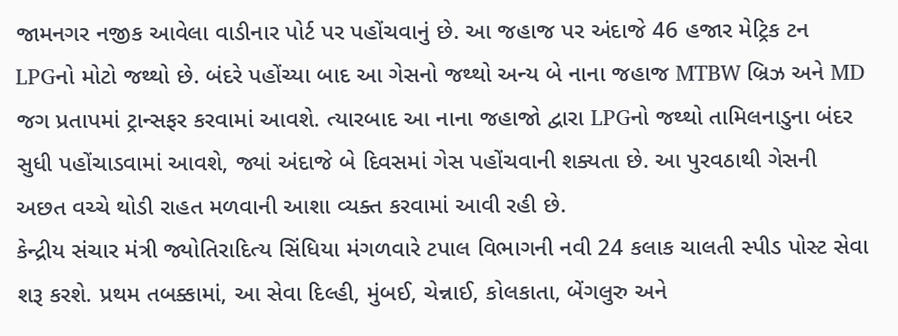જામનગર નજીક આવેલા વાડીનાર પોર્ટ પર પહોંચવાનું છે. આ જહાજ પર અંદાજે 46 હજાર મેટ્રિક ટન LPGનો મોટો જથ્થો છે. બંદરે પહોંચ્યા બાદ આ ગેસનો જથ્થો અન્ય બે નાના જહાજ MTBW બ્રિઝ અને MD જગ પ્રતાપમાં ટ્રાન્સફર કરવામાં આવશે. ત્યારબાદ આ નાના જહાજો દ્વારા LPGનો જથ્થો તામિલનાડુના બંદર સુધી પહોંચાડવામાં આવશે, જ્યાં અંદાજે બે દિવસમાં ગેસ પહોંચવાની શક્યતા છે. આ પુરવઠાથી ગેસની અછત વચ્ચે થોડી રાહત મળવાની આશા વ્યક્ત કરવામાં આવી રહી છે.
કેન્દ્રીય સંચાર મંત્રી જ્યોતિરાદિત્ય સિંધિયા મંગળવારે ટપાલ વિભાગની નવી 24 કલાક ચાલતી સ્પીડ પોસ્ટ સેવા શરૂ કરશે. પ્રથમ તબક્કામાં, આ સેવા દિલ્હી, મુંબઈ, ચેન્નાઈ, કોલકાતા, બેંગલુરુ અને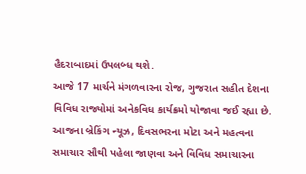હૈદરાબાદમાં ઉપલબ્ધ થશે.
આજે 17 માર્ચને મંગળવારના રોજ, ગુજરાત સહીત દેશના વિવિધ રાજ્યોમાં અનેકવિધ કાર્યક્રમો યોજાવા જઈ રહ્યા છે. આજના બ્રેકિંગ ન્યૂઝ, દિવસભરના મોટા અને મહત્વના સમાચાર સૌથી પહેલા જાણવા અને વિવિધ સમાચારના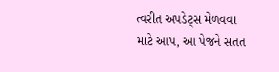ત્વરીત અપડેટ્સ મેળવવા માટે આપ, આ પેજને સતત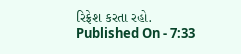રિફ્રેશ કરતા રહો.
Published On - 7:33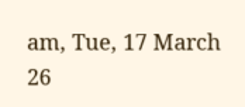am, Tue, 17 March 26